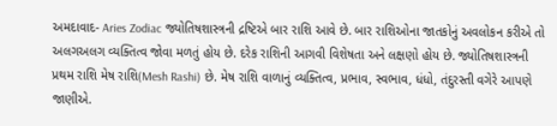અમદાવાદ- Aries Zodiac જ્યોતિષશાસ્ત્રની દ્રષ્ટિએ બાર રાશિ આવે છે. બાર રાશિઓના જાતકોનું અવલોકન કરીએ તો અલગઅલગ વ્યક્તિત્વ જોવા મળતું હોય છે. દરેક રાશિની આગવી વિશેષતા અને લક્ષણો હોય છે. જ્યોતિષશાસ્ત્રની પ્રથમ રાશિ મેષ રાશિ(Mesh Rashi) છે. મેષ રાશિ વાળાનું વ્યક્તિત્વ, પ્રભાવ, સ્વભાવ, ધંધો, તંદુરસ્તી વગેરે આપણે જાણીએ.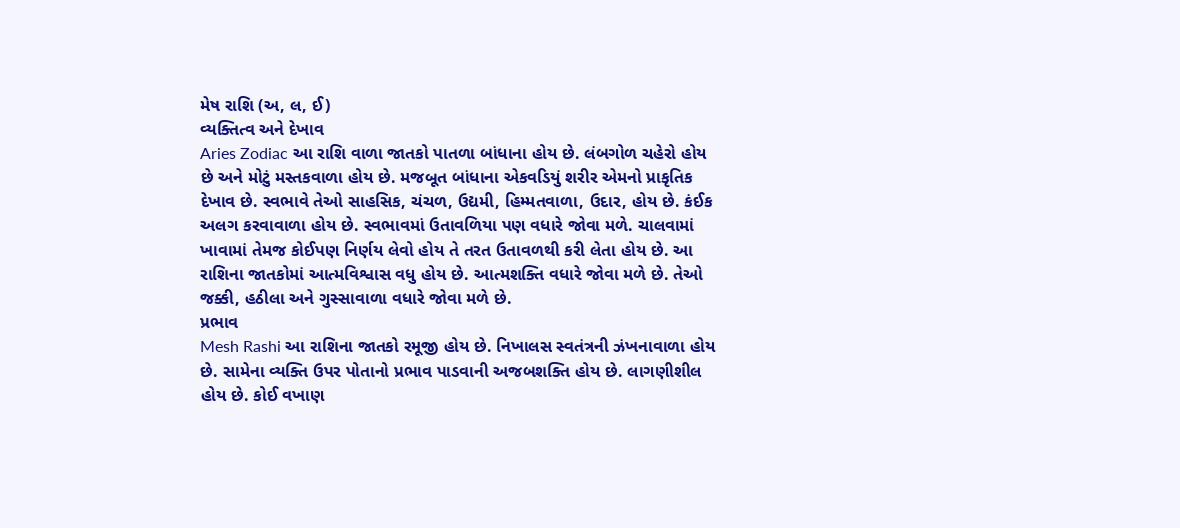મેષ રાશિ (અ, લ, ઈ)
વ્યક્તિત્વ અને દેખાવ
Aries Zodiac આ રાશિ વાળા જાતકો પાતળા બાંધાના હોય છે. લંબગોળ ચહેરો હોય છે અને મોટું મસ્તકવાળા હોય છે. મજબૂત બાંધાના એકવડિયું શરીર એમનો પ્રાકૃતિક દેખાવ છે. સ્વભાવે તેઓ સાહસિક, ચંચળ, ઉદ્યમી, હિમ્મતવાળા, ઉદાર, હોય છે. કંઈક અલગ કરવાવાળા હોય છે. સ્વભાવમાં ઉતાવળિયા પણ વધારે જોવા મળે. ચાલવામાં ખાવામાં તેમજ કોઈપણ નિર્ણય લેવો હોય તે તરત ઉતાવળથી કરી લેતા હોય છે. આ રાશિના જાતકોમાં આત્મવિશ્વાસ વધુ હોય છે. આત્મશક્તિ વધારે જોવા મળે છે. તેઓ જક્કી, હઠીલા અને ગુસ્સાવાળા વધારે જોવા મળે છે.
પ્રભાવ
Mesh Rashi આ રાશિના જાતકો રમૂજી હોય છે. નિખાલસ સ્વતંત્રની ઝંખનાવાળા હોય છે. સામેના વ્યક્તિ ઉપર પોતાનો પ્રભાવ પાડવાની અજબશક્તિ હોય છે. લાગણીશીલ હોય છે. કોઈ વખાણ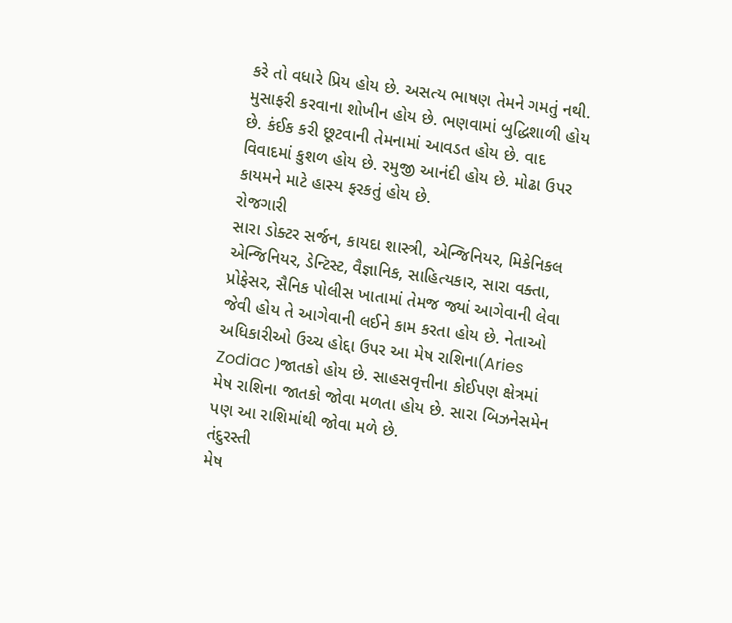કરે તો વધારે પ્રિય હોય છે. અસત્ય ભાષણ તેમને ગમતું નથી. મુસાફરી કરવાના શોખીન હોય છે. ભણવામાં બુદ્ધિશાળી હોય છે. કંઈક કરી છૂટવાની તેમનામાં આવડત હોય છે. વાદ વિવાદમાં કુશળ હોય છે. રમુજી આનંદી હોય છે. મોઢા ઉપર કાયમને માટે હાસ્ય ફરકતું હોય છે.
રોજગારી
સારા ડોક્ટર સર્જન, કાયદા શાસ્ત્રી, એન્જિનિયર, મિકેનિકલ એન્જિનિયર, ડેન્ટિસ્ટ, વૈજ્ઞાનિક, સાહિત્યકાર, સારા વક્તા, પ્રોફેસર, સૈનિક પોલીસ ખાતામાં તેમજ જ્યાં આગેવાની લેવા જેવી હોય તે આગેવાની લઈને કામ કરતા હોય છે. નેતાઓ અધિકારીઓ ઉચ્ચ હોદ્દા ઉપર આ મેષ રાશિના(Aries Zodiac )જાતકો હોય છે. સાહસવૃત્તીના કોઈપણ ક્ષેત્રમાં મેષ રાશિના જાતકો જોવા મળતા હોય છે. સારા બિઝનેસમેન પણ આ રાશિમાંથી જોવા મળે છે.
તંદુરસ્તી
મેષ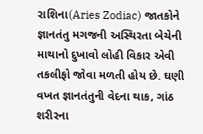રાશિના(Aries Zodiac) જાતકોને જ્ઞાનતંતુ મગજની અસ્થિરતા બેચેની માથાનો દુખાવો લોહી વિકાર એવી તકલીફો જોવા મળતી હોય છે. ઘણી વખત જ્ઞાનતંતુની વેદના થાક, ગાંઠ શરીરના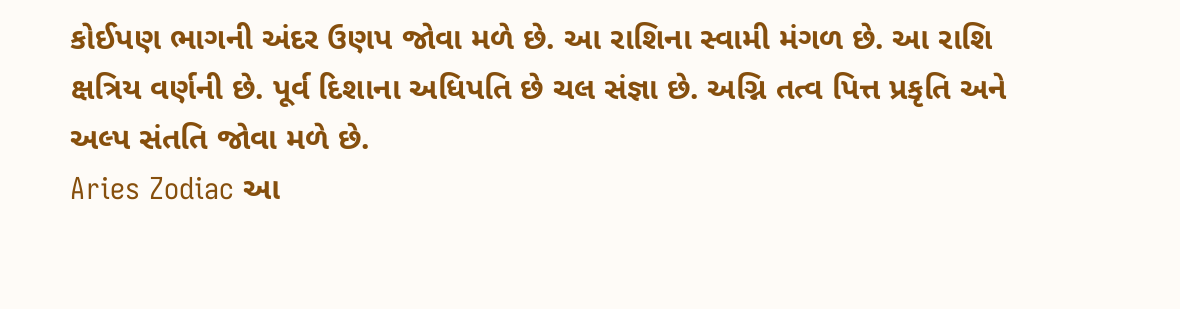કોઈપણ ભાગની અંદર ઉણપ જોવા મળે છે. આ રાશિના સ્વામી મંગળ છે. આ રાશિ ક્ષત્રિય વર્ણની છે. પૂર્વ દિશાના અધિપતિ છે ચલ સંજ્ઞા છે. અગ્નિ તત્વ પિત્ત પ્રકૃતિ અને અલ્પ સંતતિ જોવા મળે છે.
Aries Zodiac આ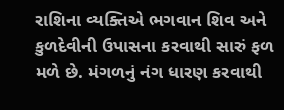રાશિના વ્યક્તિએ ભગવાન શિવ અને કુળદેવીની ઉપાસના કરવાથી સારું ફળ મળે છે. મંગળનું નંગ ધારણ કરવાથી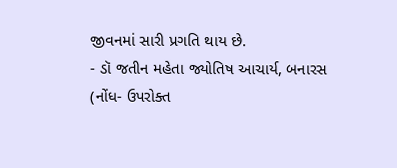જીવનમાં સારી પ્રગતિ થાય છે.
- ડૉ જતીન મહેતા જ્યોતિષ આચાર્ય, બનારસ
(નોંધ- ઉપરોક્ત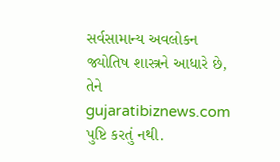સર્વસામાન્ય અવલોકન જ્યોતિષ શાસ્ત્રને આધારે છે, તેને gujaratibiznews.com પુષ્ટિ કરતું નથી.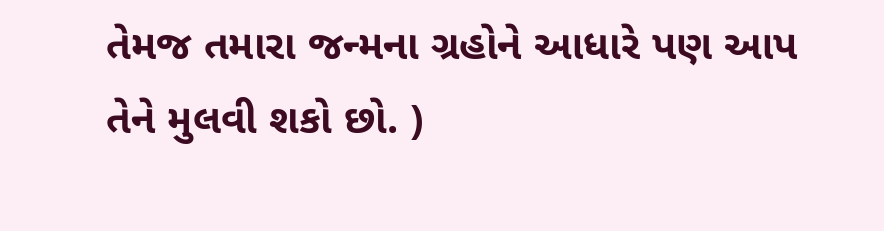તેમજ તમારા જન્મના ગ્રહોને આધારે પણ આપ તેને મુલવી શકો છો. )